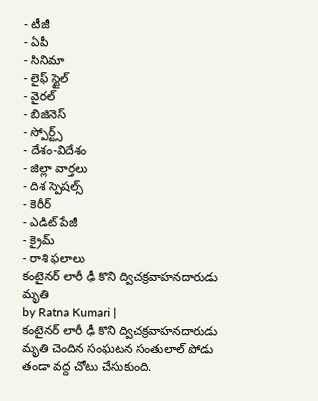- టీజీ
- ఏపీ
- సినిమా
- లైఫ్ స్టైల్
- వైరల్
- బిజినెస్
- స్పోర్ట్స్
- దేశం-విదేశం
- జిల్లా వార్తలు
- దిశ స్పెషల్స్
- కెరీర్
- ఎడిట్ పేజీ
- క్రైమ్
- రాశి ఫలాలు
కంటైనర్ లారీ ఢీ కొని ద్విచక్రవాహనదారుడు మృతి
by Ratna Kumari |
కంటైనర్ లారీ ఢీ కొని ద్విచక్రవాహనదారుడు మృతి చెందిన సంఘటన సంతులాల్ పోడు తండా వద్ద చోటు చేసుకుంది.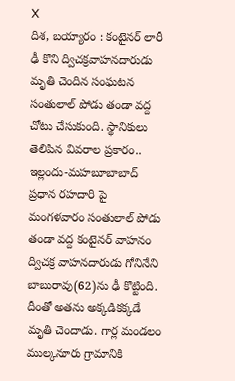X
దిశ, బయ్యారం : కంటైనర్ లారీ ఢీ కొని ద్విచక్రవాహనదారుడు మృతి చెందిన సంఘటన సంతులాల్ పోడు తండా వద్ద చోటు చేసుకుంది. స్థానికులు తెలిపిన వివరాల ప్రకారం.. ఇల్లందు-మహబూబాబాద్ ప్రధాన రహదారి పై మంగళవారం సంతులాల్ పోడు తండా వద్ద కంటైనర్ వాహనం ద్విచక్ర వాహనదారుడు గోనినేని బాబురావు(62)ను ఢీ కొట్టింది. దీంతో అతను అక్కడికక్కడే మృతి చెందాడు. గార్ల మండలం ముల్కనూరు గ్రామానికి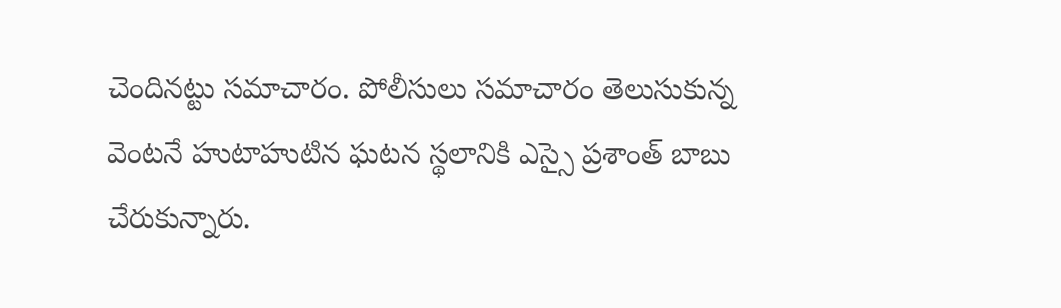చెందినట్టు సమాచారం. పోలీసులు సమాచారం తెలుసుకున్న వెంటనే హుటాహుటిన ఘటన స్థలానికి ఎస్సై ప్రశాంత్ బాబు చేరుకున్నారు.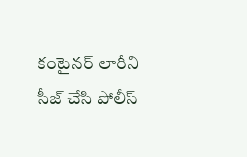కంటైనర్ లారీని సీజ్ చేసి పోలీస్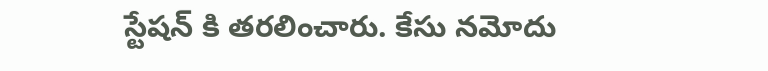స్టేషన్ కి తరలించారు. కేసు నమోదు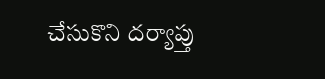చేసుకొని దర్యాప్తు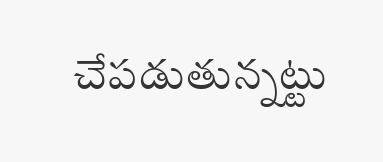చేపడుతున్నట్టు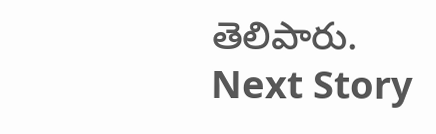తెలిపారు.
Next Story